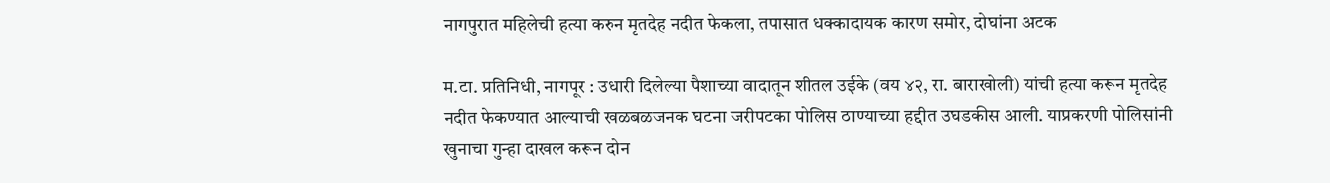नागपुरात महिलेची हत्या करुन मृतदेह नदीत फेकला, तपासात धक्कादायक कारण समोर, दोघांना अटक

म.टा. प्रतिनिधी, नागपूर : उधारी दिलेल्या पैशाच्या वादातून शीतल उईके (वय ४२, रा. बाराखोली) यांची हत्या करून मृतदेह नदीत फेकण्यात आल्याची खळबळजनक घटना जरीपटका पोलिस ठाण्याच्या हद्दीत उघडकीस आली. याप्रकरणी पोलिसांनी खुनाचा गुन्हा दाखल करून दोन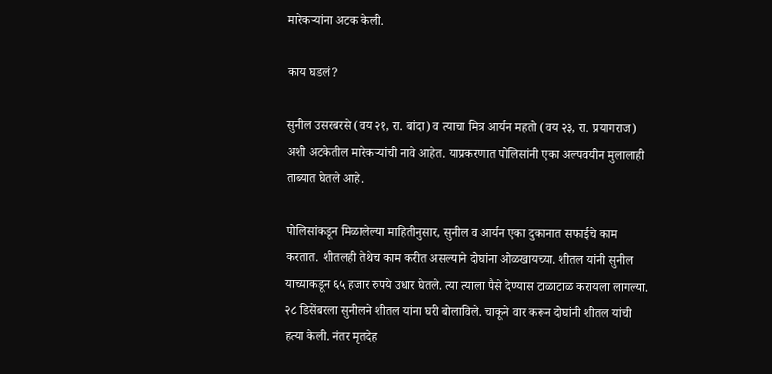मारेकऱ्यांना अटक केली.

काय घडलं?

सुनील उसरबरसे (वय २१, रा. बांदा) व त्याचा मित्र आर्यन महतो (वय २३, रा. प्रयागराज) अशी अटकेतील मारेकऱ्यांची नावे आहेत. याप्रकरणात पोलिसांनी एका अल्पवयीन मुलालाही ताब्यात घेतले आहे.

पोलिसांकडून मिळालेल्या माहितीनुसार, सुनील व आर्यन एका दुकानात सफाईचे काम करतात. शीतलही तेथेच काम करीत असल्याने दोघांना ओळखायच्या. शीतल यांनी सुनील याच्याकडून ६५ हजार रुपये उधार घेतले. त्या त्याला पैसे देण्यास टाळाटाळ करायला लागल्या. २८ डिसेंबरला सुनीलने शीतल यांना घरी बोलाविले. चाकूने वार करून दोघांनी शीतल यांची हत्या केली. नंतर मृतदेह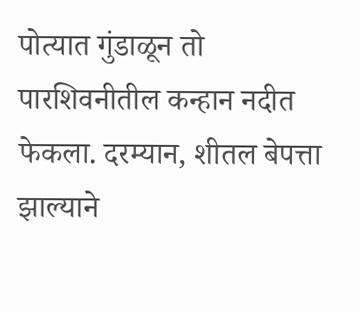पोत्यात गुंडाळून तो पारशिवनीतील कन्हान नदीत फेकला. दरम्यान, शीतल बेपत्ता झाल्याने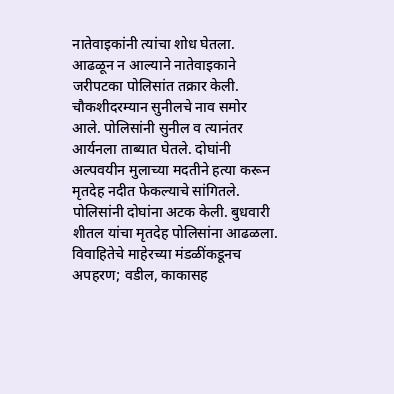नातेवाइकांनी त्यांचा शोध घेतला. आढळून न आल्याने नातेवाइकाने जरीपटका पोलिसांत तक्रार केली. चौकशीदरम्यान सुनीलचे नाव समोर आले. पोलिसांनी सुनील व त्यानंतर आर्यनला ताब्यात घेतले. दोघांनी अल्पवयीन मुलाच्या मदतीने हत्या करून मृतदेह नदीत फेकल्याचे सांगितले. पोलिसांनी दोघांना अटक केली. बुधवारी शीतल यांचा मृतदेह पोलिसांना आढळला.
विवाहितेचे माहेरच्या मंडळींकडूनच अपहरण; वडील, काकासह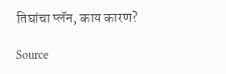तिघांचा प्लॅन, काय कारण?

Source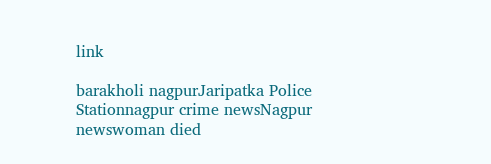link

barakholi nagpurJaripatka Police Stationnagpur crime newsNagpur newswoman died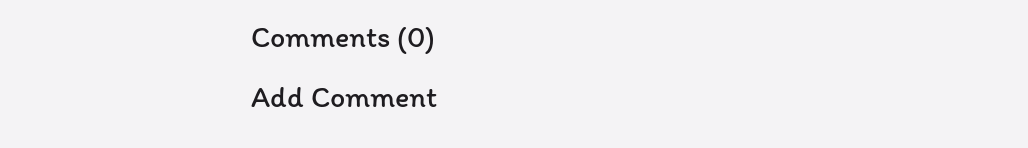Comments (0)
Add Comment